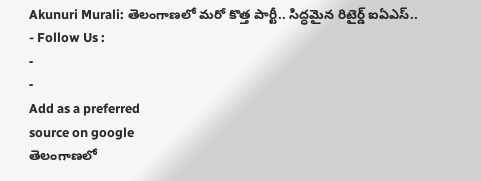Akunuri Murali: తెలంగాణలో మరో కొత్త పార్టీ.. సిద్ధమైన రిటైర్డ్ ఐఏఎస్..
- Follow Us :
-
-
Add as a preferred
source on google
తెలంగాణలో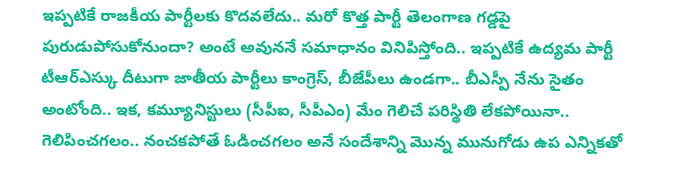ఇప్పటికే రాజకీయ పార్టీలకు కొదవలేదు.. మరో కొత్త పార్టీ తెలంగాణ గడ్డపై పురుడుపోసుకోనుందా? అంటే అవుననే సమాధానం వినిపిస్తోంది.. ఇప్పటికే ఉద్యమ పార్టీ టీఆర్ఎస్కు దీటుగా జాతీయ పార్టీలు కాంగ్రెస్, బీజేపీలు ఉండగా.. బీఎస్పీ నేను సైతం అంటోంది.. ఇక, కమ్యూనిస్టులు (సీపీఐ, సీపీఎం) మేం గెలిచే పరిస్థితి లేకపోయినా.. గెలిపించగలం.. నంచకపోతే ఓడించగలం అనే సందేశాన్ని మొన్న మునుగోడు ఉప ఎన్నికతో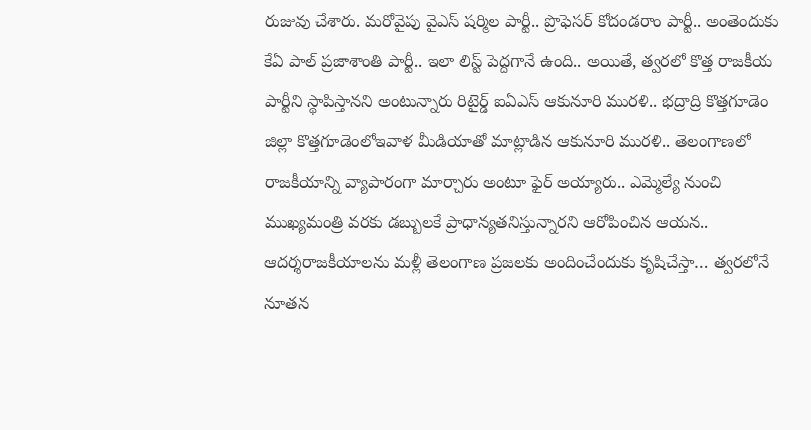రుజువు చేశారు. మరోవైపు వైఎస్ షర్మిల పార్టీ.. ప్రొఫెసర్ కోదండరాం పార్టీ.. అంతెందుకు కేఏ పాల్ ప్రజాశాంతి పార్టీ.. ఇలా లిస్ట్ పెద్దగానే ఉంది.. అయితే, త్వరలో కొత్త రాజకీయ పార్టీని స్థాపిస్తానని అంటున్నారు రిటైర్డ్ ఐఏఎస్ ఆకునూరి మురళి.. భద్రాద్రి కొత్తగూడెం జిల్లా కొత్తగూడెంలోఇవాళ మీడియాతో మాట్లాడిన ఆకునూరి మురళి.. తెలంగాణలో రాజకీయాన్ని వ్యాపారంగా మార్చారు అంటూ ఫైర్ అయ్యారు.. ఎమ్మెల్యే నుంచి ముఖ్యమంత్రి వరకు డబ్బులకే ప్రాధాన్యతనిస్తున్నారని ఆరోపించిన ఆయన.. ఆదర్శరాజకీయాలను మళ్లీ తెలంగాణ ప్రజలకు అందించేందుకు కృషిచేస్తా… త్వరలోనే నూతన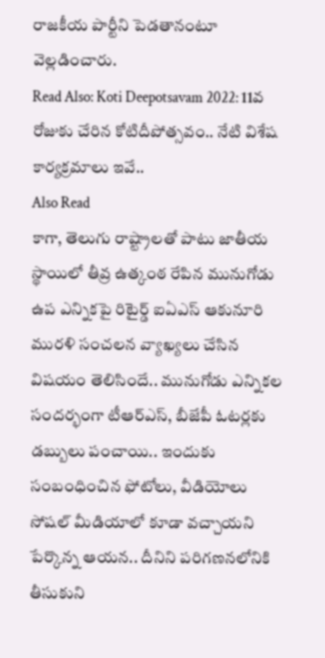రాజకీయ పార్టీని పెడతానంటూ వెల్లడించారు.
Read Also: Koti Deepotsavam 2022: 11వ రోజుకు చేరిన కోటిదీపోత్సవం.. నేటి విశేష కార్యక్రమాలు ఇవే..
Also Read
కాగా, తెలుగు రాష్ట్రాలతో పాటు జాతీయ స్థాయిలో తీవ్ర ఉత్కంఠ రేపిన మునుగోడు ఉప ఎన్నికపై రిటైర్డ్ ఐఏఎస్ ఆకునూరి మురళి సంచలన వ్యాఖ్యలు చేసిన విషయం తెలిసిందే.. మునుగోడు ఎన్నికల సందర్భంగా టీఆర్ఎస్, బీజేపీ ఓటర్లకు డబ్బులు పంచాయి.. ఇందుకు సంబంధించిన ఫోటోలు, వీడియోలు సోషల్ మీడియాలో కూడా వచ్చాయని పేర్కొన్న ఆయన.. దీనిని పరిగణనలోనికి తీసుకుని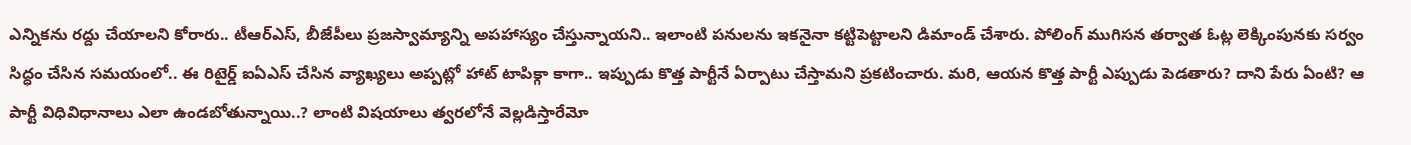ఎన్నికను రద్దు చేయాలని కోరారు.. టీఆర్ఎస్, బీజేపీలు ప్రజస్వామ్యాన్ని అపహాస్యం చేస్తున్నాయని.. ఇలాంటి పనులను ఇకనైనా కట్టిపెట్టాలని డిమాండ్ చేశారు. పోలింగ్ ముగిసన తర్వాత ఓట్ల లెక్కింపునకు సర్వం సిద్ధం చేసిన సమయంలో.. ఈ రిటైర్డ్ ఐఏఎస్ చేసిన వ్యాఖ్యలు అప్పట్లో హాట్ టాపిక్గా కాగా.. ఇప్పుడు కొత్త పార్టీనే ఏర్పాటు చేస్తామని ప్రకటించారు. మరి, ఆయన కొత్త పార్టీ ఎప్పుడు పెడతారు? దాని పేరు ఏంటి? ఆ పార్టీ విధివిధానాలు ఎలా ఉండబోతున్నాయి..? లాంటి విషయాలు త్వరలోనే వెల్లడిస్తారేమో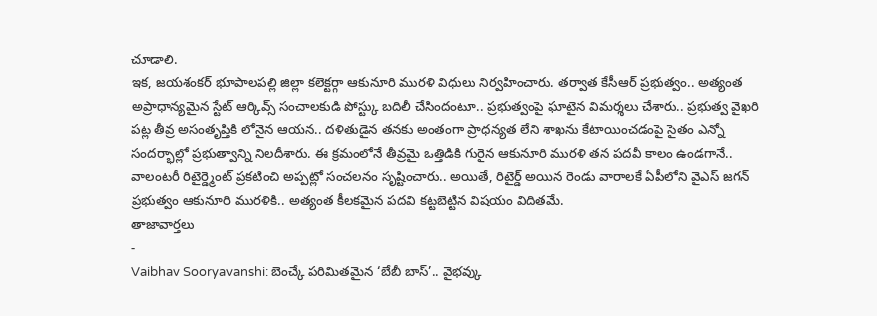చూడాలి.
ఇక, జయశంకర్ భూపాలపల్లి జిల్లా కలెక్టర్గా ఆకునూరి మురళి విధులు నిర్వహించారు. తర్వాత కేసీఆర్ ప్రభుత్వం.. అత్యంత అప్రాధాన్యమైన స్టేట్ ఆర్కివ్స్ సంచాలకుడి పోస్ట్కు బదిలీ చేసిందంటూ.. ప్రభుత్వంపై ఘాటైన విమర్శలు చేశారు.. ప్రభుత్వ వైఖరి పట్ల తీవ్ర అసంతృప్తికి లోనైన ఆయన.. దళితుడైన తనకు అంతంగా ప్రాధన్యత లేని శాఖను కేటాయించడంపై సైతం ఎన్నో సందర్భాల్లో ప్రభుత్వాన్ని నిలదీశారు. ఈ క్రమంలోనే తీవ్రమై ఒత్తిడికి గురైన ఆకునూరి మురళి తన పదవీ కాలం ఉండగానే.. వాలంటరీ రిటైర్డ్మెంట్ ప్రకటించి అప్పట్లో సంచలనం సృష్టించారు.. అయితే, రిటైర్డ్ అయిన రెండు వారాలకే ఏపీలోని వైఎస్ జగన్ ప్రభుత్వం ఆకునూరి మురళికి.. అత్యంత కీలకమైన పదవి కట్టబెట్టిన విషయం విదితమే.
తాజావార్తలు
-
Vaibhav Sooryavanshi: బెంచ్కే పరిమితమైన ‘బేబీ బాస్’.. వైభవ్కు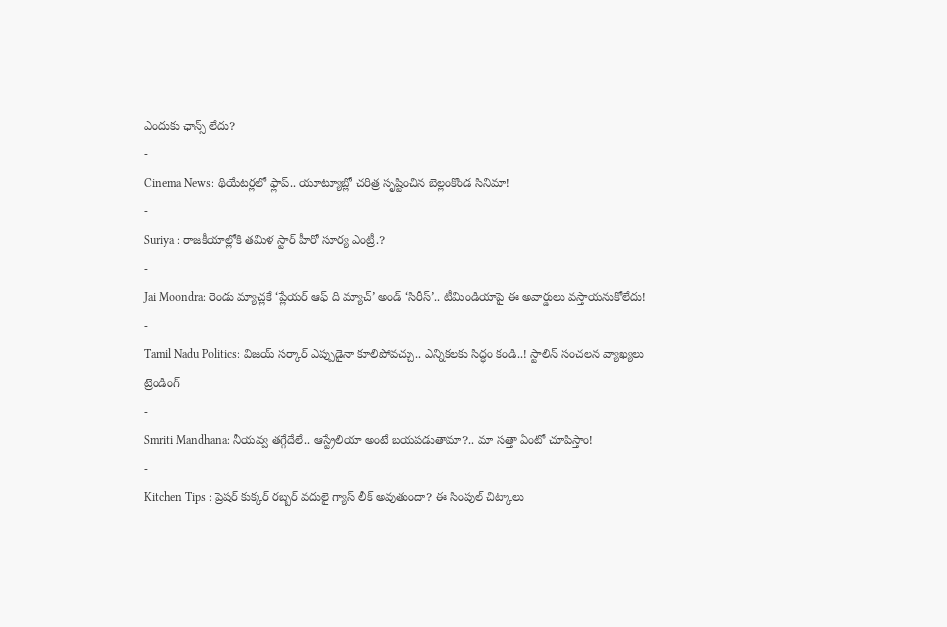ఎందుకు ఛాన్స్ లేదు?
-
Cinema News: థియేటర్లలో ఫ్లాప్.. యూట్యూబ్లో చరిత్ర సృష్టించిన బెల్లంకొండ సినిమా!
-
Suriya : రాజకీయాల్లోకి తమిళ స్టార్ హీరో సూర్య ఎంట్రీ.?
-
Jai Moondra: రెండు మ్యాచ్లకే ‘ప్లేయర్ ఆఫ్ ది మ్యాచ్’ అండ్ ‘సిరీస్’.. టీమిండియాపై ఈ అవార్డులు వస్తాయనుకోలేదు!
-
Tamil Nadu Politics: విజయ్ సర్కార్ ఎప్పుడైనా కూలిపోవచ్చు.. ఎన్నికలకు సిద్ధం కండి..! స్టాలిన్ సంచలన వ్యాఖ్యలు
ట్రెండింగ్
-
Smriti Mandhana: నీయవ్వ తగ్గేదేలే.. ఆస్ట్రేలియా అంటే బయపడుతామా?.. మా సత్తా ఏంటో చూపిస్తాం!
-
Kitchen Tips : ప్రెషర్ కుక్కర్ రబ్బర్ వదులై గ్యాస్ లీక్ అవుతుందా? ఈ సింపుల్ చిట్కాలు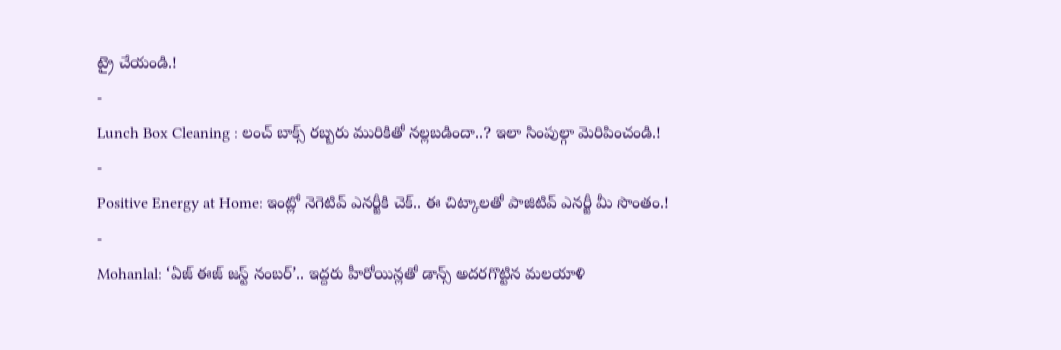ట్రై చేయండి.!
-
Lunch Box Cleaning : లంచ్ బాక్స్ రబ్బరు మురికితో నల్లబడిందా..? ఇలా సింపుల్గా మెరిపించండి.!
-
Positive Energy at Home: ఇంట్లో నెగెటివ్ ఎనర్జీకి చెక్.. ఈ చిట్కాలతో పాజిటివ్ ఎనర్జీ మీ సొంతం.!
-
Mohanlal: ‘ఏజ్ ఈజ్ జస్ట్ నంబర్’.. ఇద్దరు హీరోయిన్లతో డాన్స్ అదరగొట్టిన మలయాళి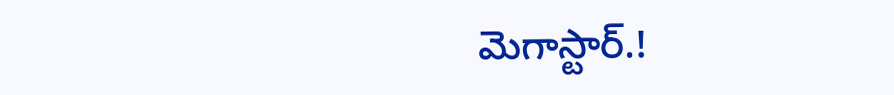మెగాస్టార్.!